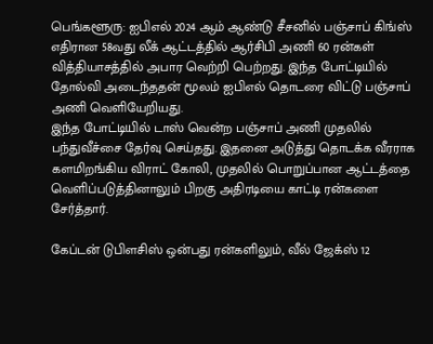பெங்களூரு: ஐபிஎல் 2024 ஆம் ஆண்டு சீசனில் பஞ்சாப் கிங்ஸ் எதிரான 58வது லீக் ஆட்டத்தில் ஆர்சிபி அணி 60 ரன்கள் வித்தியாசத்தில் அபார வெற்றி பெற்றது. இந்த போட்டியில் தோல்வி அடைந்ததன் மூலம் ஐபிஎல் தொடரை விட்டு பஞ்சாப் அணி வெளியேறியது.
இந்த போட்டியில் டாஸ் வென்ற பஞ்சாப் அணி முதலில் பந்துவீச்சை தேர்வு செய்தது. இதனை அடுத்து தொடக்க வீரராக களமிறங்கிய விராட் கோலி, முதலில் பொறுப்பான ஆட்டத்தை வெளிப்படுத்தினாலும் பிறகு அதிரடியை காட்டி ரன்களை சேர்த்தார்.

கேப்டன் டுபிளசிஸ் ஒன்பது ரன்களிலும், வீல் ஜேக்ஸ் 12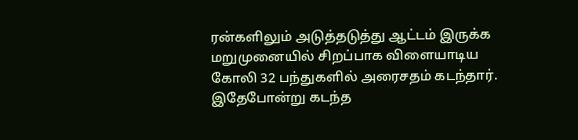ரன்களிலும் அடுத்தடுத்து ஆட்டம் இருக்க மறுமுனையில் சிறப்பாக விளையாடிய கோலி 32 பந்துகளில் அரைசதம் கடந்தார். இதேபோன்று கடந்த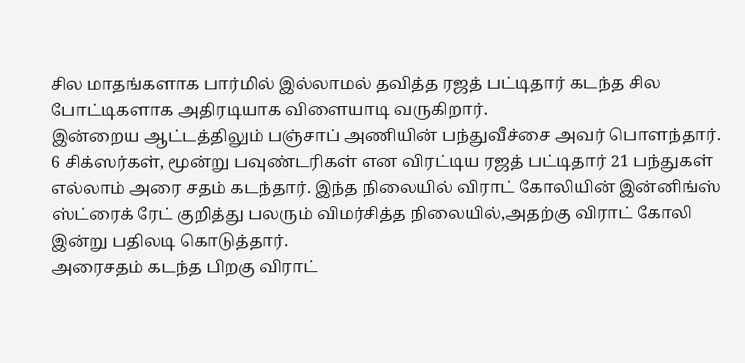சில மாதங்களாக பார்மில் இல்லாமல் தவித்த ரஜத் பட்டிதார் கடந்த சில போட்டிகளாக அதிரடியாக விளையாடி வருகிறார்.
இன்றைய ஆட்டத்திலும் பஞ்சாப் அணியின் பந்துவீச்சை அவர் பொளந்தார். 6 சிக்ஸர்கள், மூன்று பவுண்டரிகள் என விரட்டிய ரஜத் பட்டிதார் 21 பந்துகள் எல்லாம் அரை சதம் கடந்தார். இந்த நிலையில் விராட் கோலியின் இன்னிங்ஸ் ஸ்ட்ரைக் ரேட் குறித்து பலரும் விமர்சித்த நிலையில்,அதற்கு விராட் கோலி இன்று பதிலடி கொடுத்தார்.
அரைசதம் கடந்த பிறகு விராட்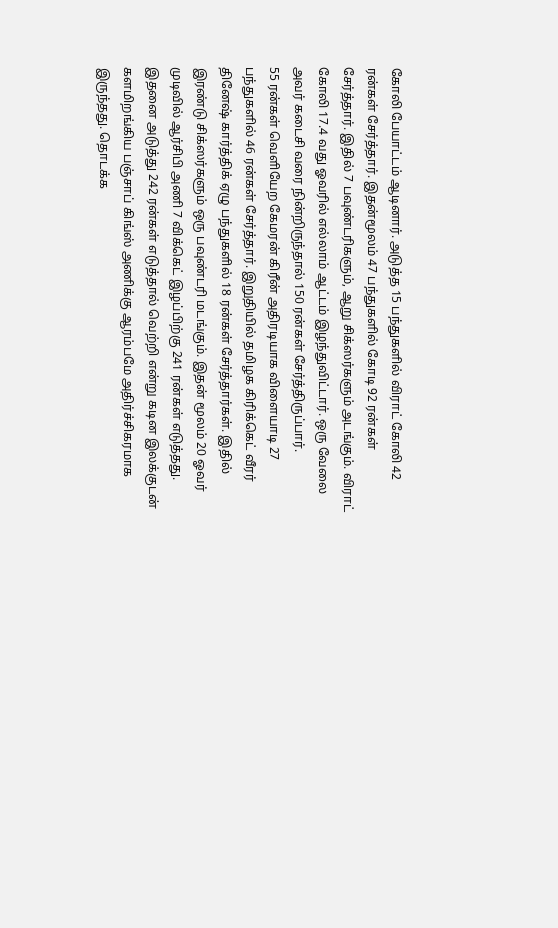கோலி பேயாட்டம் ஆடினார். அடுத்த 15 பந்துகளில் விராட் கோலி 42 ரன்கள் சேர்த்தார். இதன்மூலம் 47 பந்துகளில் கோடி 92 ரன்கள் சேர்த்தார். இதில் 7 பவுண்டரிகளும், ஆறு சிக்ஸர்களும் அடங்கும். விராட் கோலி 17.4 வது ஓவரில் எல்லாம் ஆட்டம் இழந்துவிட்டார். ஒரு வேலை அவர் கடைசி வரை நின்றிருந்தால் 150 ரன்கள் சேர்த்திருப்பார்.
55 ரன்கள் வெளியேற கேமரன் கிரீன் அதிரடியாக விளையாடி 27 பந்துகளில் 46 ரன்கள் சேர்த்தார். இறுதியில் தமிழக கிரிக்கெட் வீரர் தினேஷ் கார்த்திக் ஏழு பந்துகளில் 18 ரன்கள் சேர்த்தார்கள். இதில் இரண்டு சிக்ஸர்களும் ஒரு பவுண்டரி மடங்கும். இதன் மூலம் 20 ஓவர் முடிவில் ஆர்சிபி அணி 7 விக்கெட் இழப்பிற்கு 241 ரன்கள் எடுத்தது.
இதனை அடுத்து 242 ரன்கள் எடுத்தால் வெற்றி என்று கடின இலக்குடன் களமிறங்கிய பஞ்சாப் கிங்ஸ் அணிக்கு ஆரம்பமே அதிர்ச்சிகரமாக இருந்தது. தொடக்க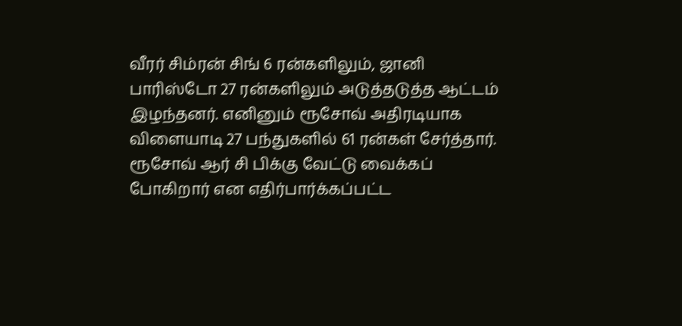வீரர் சிம்ரன் சிங் 6 ரன்களிலும், ஜானி பாரிஸ்டோ 27 ரன்களிலும் அடுத்தடுத்த ஆட்டம் இழந்தனர். எனினும் ரூசோவ் அதிரடியாக விளையாடி 27 பந்துகளில் 61 ரன்கள் சேர்த்தார்.
ரூசோவ் ஆர் சி பிக்கு வேட்டு வைக்கப் போகிறார் என எதிர்பார்க்கப்பட்ட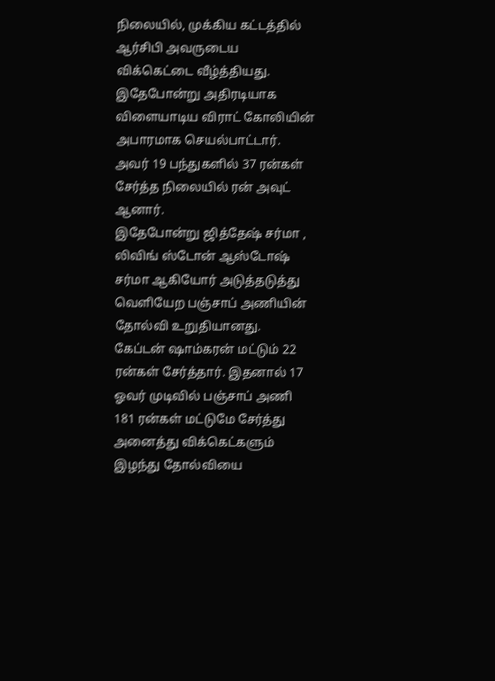நிலையில், முக்கிய கட்டத்தில் ஆர்சிபி அவருடைய விக்கெட்டை வீழ்த்தியது. இதேபோன்று அதிரடியாக விளையாடிய விராட் கோலியின் அபாரமாக செயல்பாட்டார். அவர் 19 பந்துகளில் 37 ரன்கள் சேர்த்த நிலையில் ரன் அவுட் ஆனார்.
இதேபோன்று ஜித்தேஷ் சர்மா , லிவிங் ஸ்டோன் ஆஸ்டோஷ் சர்மா ஆகியோர் அடுத்தடுத்து வெளியேற பஞ்சாப் அணியின் தோல்வி உறுதியானது. கேப்டன் ஷாம்கரன் மட்டும் 22 ரன்கள் சேர்த்தார். இதனால் 17 ஓவர் முடிவில் பஞ்சாப் அணி 181 ரன்கள் மட்டுமே சேர்த்து அனைத்து விக்கெட்களும் இழந்து தோல்வியை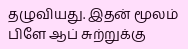தழுவியது. இதன் மூலம் பிளே ஆப் சுற்றுக்கு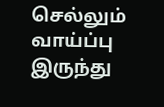செல்லும் வாய்ப்பு இருந்து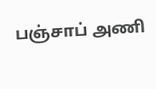பஞ்சாப் அணி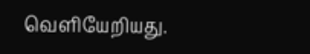வெளியேறியது.